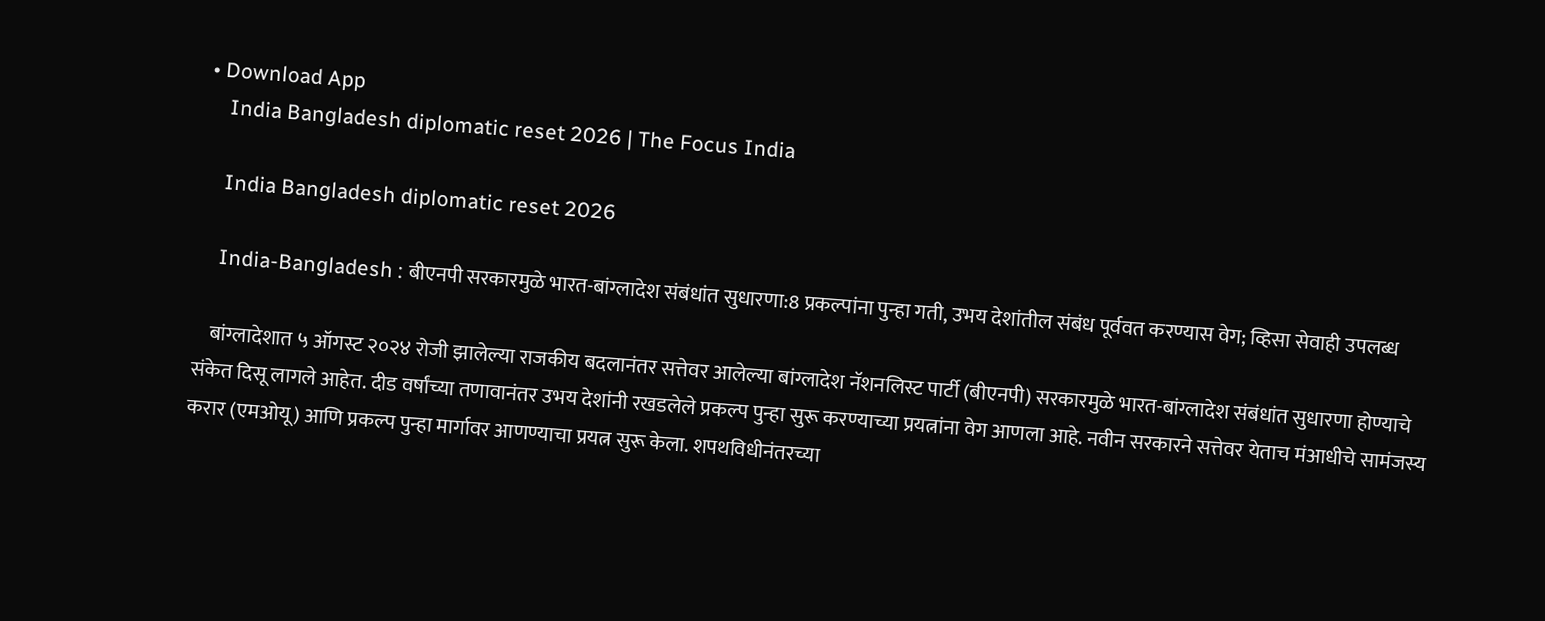• Download App
    India Bangladesh diplomatic reset 2026 | The Focus India

    India Bangladesh diplomatic reset 2026

    India-Bangladesh : बीएनपी सरकारमुळे भारत-बांग्लादेश संबंधांत सुधारणा:8 प्रकल्पांना पुन्हा गती, उभय देशांतील संबंध पूर्ववत करण्यास वेग; व्हिसा सेवाही उपलब्ध

    बांग्लादेशात ५ ऑगस्ट २०२४ रोजी झालेल्या राजकीय बदलानंतर सत्तेवर आलेल्या बांग्लादेश नॅशनलिस्ट पार्टी (बीएनपी) सरकारमुळे भारत-बांग्लादेश संबंधांत सुधारणा होण्याचे संकेत दिसू लागले आहेत. दीड वर्षांच्या तणावानंतर उभय देशांनी रखडलेले प्रकल्प पुन्हा सुरू करण्याच्या प्रयत्नांना वेग आणला आहे. नवीन सरकारने सत्तेवर येताच मंआधीचे सामंजस्य करार (एमओयू) आणि प्रकल्प पुन्हा मार्गावर आणण्याचा प्रयत्न सुरू केला. शपथविधीनंतरच्या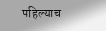पहिल्याच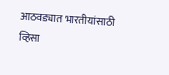आठवड्यात भारतीयांसाठी व्हिसा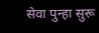सेवा पुन्हा सुरू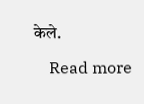केले.

    Read more